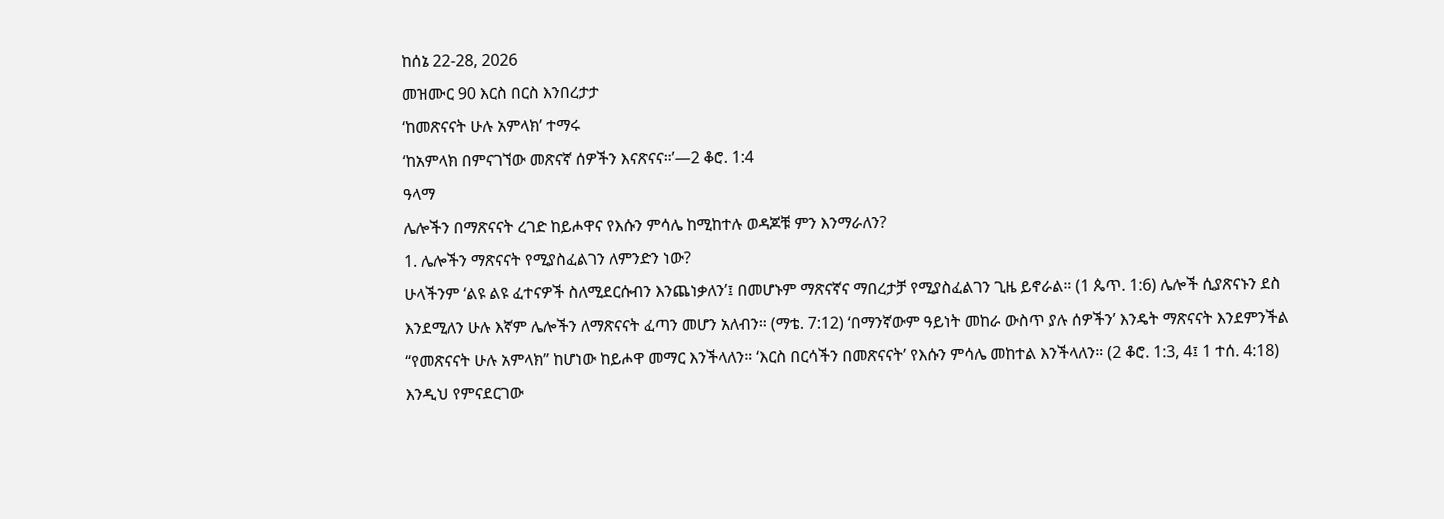ከሰኔ 22-28, 2026
መዝሙር 90 እርስ በርስ እንበረታታ
‘ከመጽናናት ሁሉ አምላክ’ ተማሩ
‘ከአምላክ በምናገኘው መጽናኛ ሰዎችን እናጽናና።’—2 ቆሮ. 1:4
ዓላማ
ሌሎችን በማጽናናት ረገድ ከይሖዋና የእሱን ምሳሌ ከሚከተሉ ወዳጆቹ ምን እንማራለን?
1. ሌሎችን ማጽናናት የሚያስፈልገን ለምንድን ነው?
ሁላችንም ‘ልዩ ልዩ ፈተናዎች ስለሚደርሱብን እንጨነቃለን’፤ በመሆኑም ማጽናኛና ማበረታቻ የሚያስፈልገን ጊዜ ይኖራል። (1 ጴጥ. 1:6) ሌሎች ሲያጽናኑን ደስ እንደሚለን ሁሉ እኛም ሌሎችን ለማጽናናት ፈጣን መሆን አለብን። (ማቴ. 7:12) ‘በማንኛውም ዓይነት መከራ ውስጥ ያሉ ሰዎችን’ እንዴት ማጽናናት እንደምንችል “የመጽናናት ሁሉ አምላክ” ከሆነው ከይሖዋ መማር እንችላለን። ‘እርስ በርሳችን በመጽናናት’ የእሱን ምሳሌ መከተል እንችላለን። (2 ቆሮ. 1:3, 4፤ 1 ተሰ. 4:18) እንዲህ የምናደርገው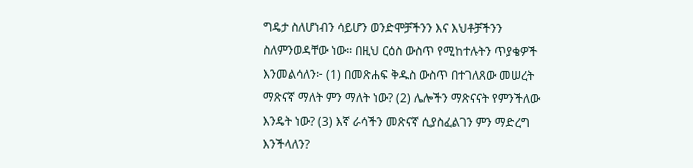ግዴታ ስለሆነብን ሳይሆን ወንድሞቻችንን እና እህቶቻችንን ስለምንወዳቸው ነው። በዚህ ርዕስ ውስጥ የሚከተሉትን ጥያቄዎች እንመልሳለን፦ (1) በመጽሐፍ ቅዱስ ውስጥ በተገለጸው መሠረት ማጽናኛ ማለት ምን ማለት ነው? (2) ሌሎችን ማጽናናት የምንችለው እንዴት ነው? (3) እኛ ራሳችን መጽናኛ ሲያስፈልገን ምን ማድረግ እንችላለን?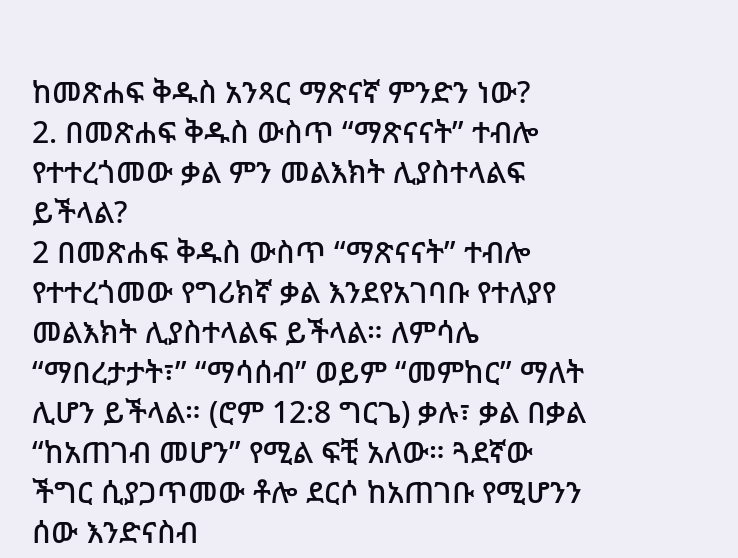ከመጽሐፍ ቅዱስ አንጻር ማጽናኛ ምንድን ነው?
2. በመጽሐፍ ቅዱስ ውስጥ “ማጽናናት” ተብሎ የተተረጎመው ቃል ምን መልእክት ሊያስተላልፍ ይችላል?
2 በመጽሐፍ ቅዱስ ውስጥ “ማጽናናት” ተብሎ የተተረጎመው የግሪክኛ ቃል እንደየአገባቡ የተለያየ መልእክት ሊያስተላልፍ ይችላል። ለምሳሌ “ማበረታታት፣” “ማሳሰብ” ወይም “መምከር” ማለት ሊሆን ይችላል። (ሮም 12:8 ግርጌ) ቃሉ፣ ቃል በቃል “ከአጠገብ መሆን” የሚል ፍቺ አለው። ጓደኛው ችግር ሲያጋጥመው ቶሎ ደርሶ ከአጠገቡ የሚሆንን ሰው እንድናስብ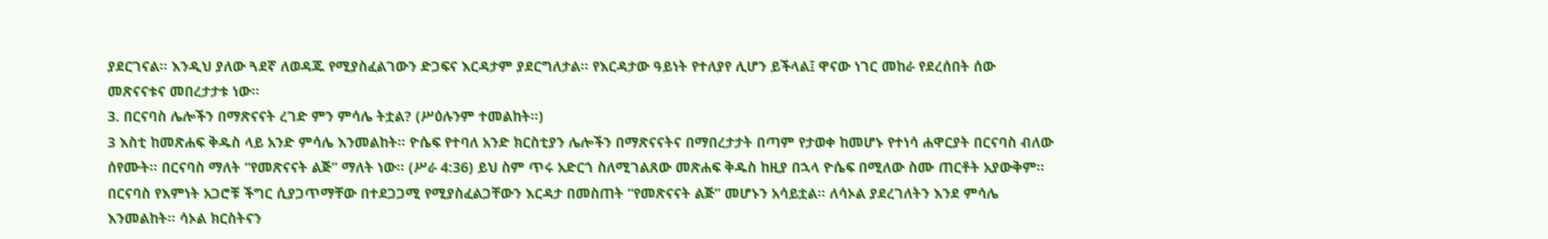ያደርገናል። እንዲህ ያለው ጓደኛ ለወዳጁ የሚያስፈልገውን ድጋፍና እርዳታም ያደርግለታል። የእርዳታው ዓይነት የተለያየ ሊሆን ይችላል፤ ዋናው ነገር መከራ የደረሰበት ሰው መጽናናቱና መበረታታቱ ነው።
3. በርናባስ ሌሎችን በማጽናናት ረገድ ምን ምሳሌ ትቷል? (ሥዕሉንም ተመልከት።)
3 እስቲ ከመጽሐፍ ቅዱስ ላይ አንድ ምሳሌ እንመልከት። ዮሴፍ የተባለ አንድ ክርስቲያን ሌሎችን በማጽናናትና በማበረታታት በጣም የታወቀ ከመሆኑ የተነሳ ሐዋርያት በርናባስ ብለው ሰየሙት። በርናባስ ማለት “የመጽናናት ልጅ” ማለት ነው። (ሥራ 4:36) ይህ ስም ጥሩ አድርጎ ስለሚገልጸው መጽሐፍ ቅዱስ ከዚያ በኋላ ዮሴፍ በሚለው ስሙ ጠርቶት አያውቅም። በርናባስ የእምነት አጋሮቹ ችግር ሲያጋጥማቸው በተደጋጋሚ የሚያስፈልጋቸውን እርዳታ በመስጠት “የመጽናናት ልጅ” መሆኑን አሳይቷል። ለሳኦል ያደረገለትን እንደ ምሳሌ እንመልከት። ሳኦል ክርስትናን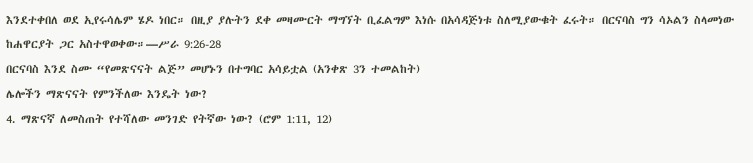እንደተቀበለ ወደ ኢየሩሳሌም ሄዶ ነበር። በዚያ ያሉትን ደቀ መዛሙርት ማግኘት ቢፈልግም እነሱ በአሳዳጅነቱ ስለሚያውቁት ፈሩት። በርናባስ ግን ሳኦልን ስላመነው ከሐዋርያት ጋር አስተዋወቀው።—ሥራ 9:26-28
በርናባስ እንደ ስሙ “የመጽናናት ልጅ” መሆኑን በተግባር አሳይቷል (አንቀጽ 3ን ተመልከት)
ሌሎችን ማጽናናት የምንችለው እንዴት ነው?
4. ማጽናኛ ለመስጠት የተሻለው መንገድ የትኛው ነው? (ሮም 1:11, 12)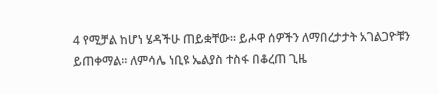4 የሚቻል ከሆነ ሄዳችሁ ጠይቋቸው። ይሖዋ ሰዎችን ለማበረታታት አገልጋዮቹን ይጠቀማል። ለምሳሌ ነቢዩ ኤልያስ ተስፋ በቆረጠ ጊዜ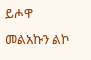ይሖዋ መልአኩን ልኮ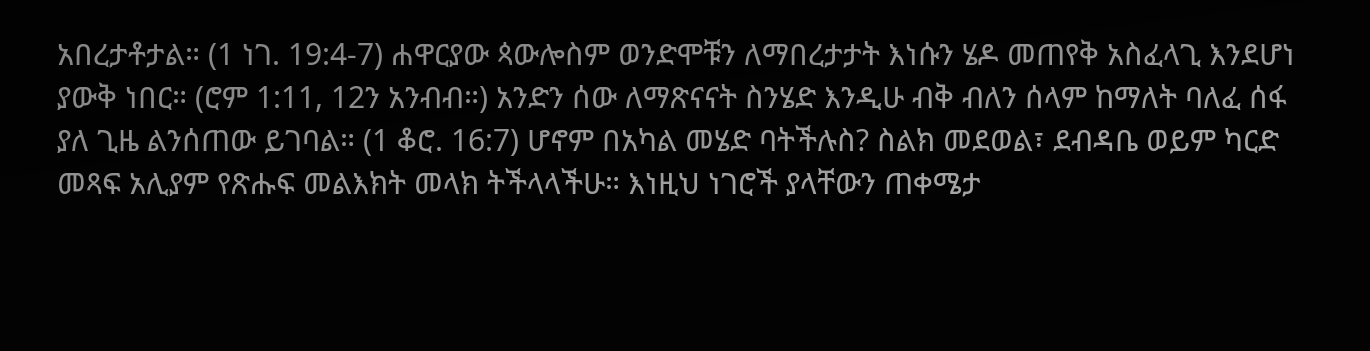አበረታቶታል። (1 ነገ. 19:4-7) ሐዋርያው ጳውሎስም ወንድሞቹን ለማበረታታት እነሱን ሄዶ መጠየቅ አስፈላጊ እንደሆነ ያውቅ ነበር። (ሮም 1:11, 12ን አንብብ።) አንድን ሰው ለማጽናናት ስንሄድ እንዲሁ ብቅ ብለን ሰላም ከማለት ባለፈ ሰፋ ያለ ጊዜ ልንሰጠው ይገባል። (1 ቆሮ. 16:7) ሆኖም በአካል መሄድ ባትችሉስ? ስልክ መደወል፣ ደብዳቤ ወይም ካርድ መጻፍ አሊያም የጽሑፍ መልእክት መላክ ትችላላችሁ። እነዚህ ነገሮች ያላቸውን ጠቀሜታ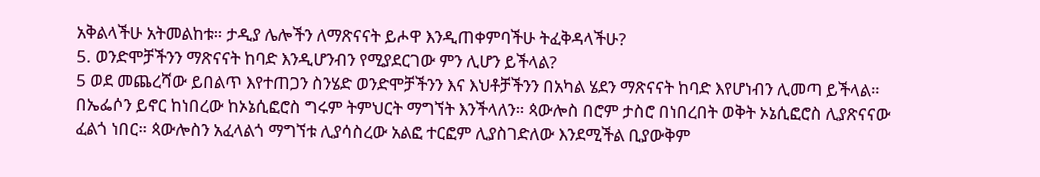አቅልላችሁ አትመልከቱ። ታዲያ ሌሎችን ለማጽናናት ይሖዋ እንዲጠቀምባችሁ ትፈቅዳላችሁ?
5. ወንድሞቻችንን ማጽናናት ከባድ እንዲሆንብን የሚያደርገው ምን ሊሆን ይችላል?
5 ወደ መጨረሻው ይበልጥ እየተጠጋን ስንሄድ ወንድሞቻችንን እና እህቶቻችንን በአካል ሄደን ማጽናናት ከባድ እየሆነብን ሊመጣ ይችላል። በኤፌሶን ይኖር ከነበረው ከኦኔሲፎሮስ ግሩም ትምህርት ማግኘት እንችላለን። ጳውሎስ በሮም ታስሮ በነበረበት ወቅት ኦኔሲፎሮስ ሊያጽናናው ፈልጎ ነበር። ጳውሎስን አፈላልጎ ማግኘቱ ሊያሳስረው አልፎ ተርፎም ሊያስገድለው እንደሚችል ቢያውቅም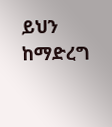ይህን ከማድረግ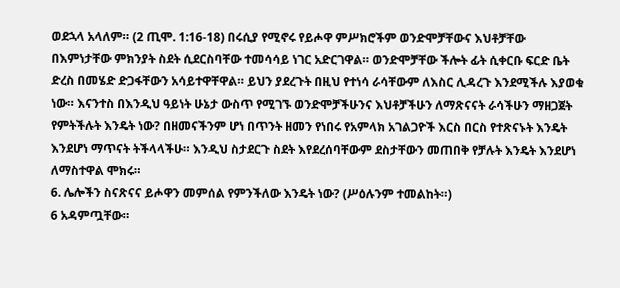ወደኋላ አላለም። (2 ጢሞ. 1:16-18) በሩሲያ የሚኖሩ የይሖዋ ምሥክሮችም ወንድሞቻቸውና እህቶቻቸው በእምነታቸው ምክንያት ስደት ሲደርስባቸው ተመሳሳይ ነገር አድርገዋል። ወንድሞቻቸው ችሎት ፊት ሲቀርቡ ፍርድ ቤት ድረስ በመሄድ ድጋፋቸውን አሳይተዋቸዋል። ይህን ያደረጉት በዚህ የተነሳ ራሳቸውም ለእስር ሊዳረጉ እንደሚችሉ እያወቁ ነው። እናንተስ በእንዲህ ዓይነት ሁኔታ ውስጥ የሚገኙ ወንድሞቻችሁንና እህቶቻችሁን ለማጽናናት ራሳችሁን ማዘጋጀት የምትችሉት እንዴት ነው? በዘመናችንም ሆነ በጥንት ዘመን የነበሩ የአምላክ አገልጋዮች እርስ በርስ የተጽናኑት እንዴት እንደሆነ ማጥናት ትችላላችሁ። እንዲህ ስታደርጉ ስደት እየደረሰባቸውም ደስታቸውን መጠበቅ የቻሉት እንዴት እንደሆነ ለማስተዋል ሞክሩ።
6. ሌሎችን ስናጽናና ይሖዋን መምሰል የምንችለው እንዴት ነው? (ሥዕሉንም ተመልከት።)
6 አዳምጧቸው።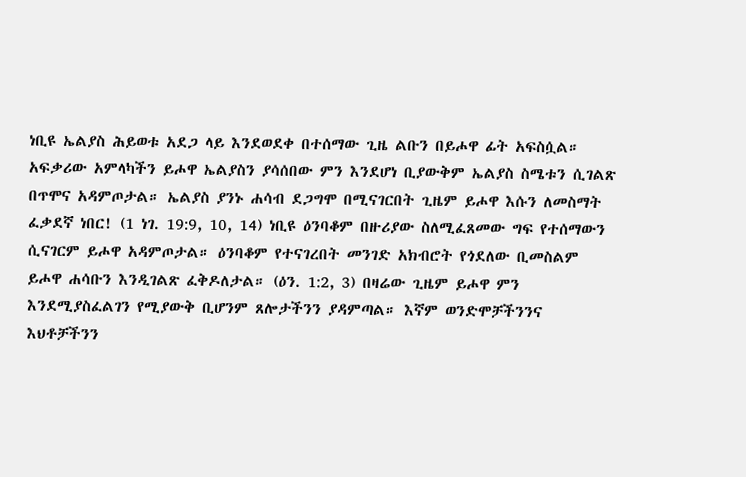ነቢዩ ኤልያስ ሕይወቱ አደጋ ላይ እንደወደቀ በተሰማው ጊዜ ልቡን በይሖዋ ፊት አፍስሷል። አፍቃሪው አምላካችን ይሖዋ ኤልያስን ያሳሰበው ምን እንደሆነ ቢያውቅም ኤልያስ ስሜቱን ሲገልጽ በጥሞና አዳምጦታል። ኤልያስ ያንኑ ሐሳብ ደጋግሞ በሚናገርበት ጊዜም ይሖዋ እሱን ለመስማት ፈቃደኛ ነበር! (1 ነገ. 19:9, 10, 14) ነቢዩ ዕንባቆም በዙሪያው ስለሚፈጸመው ግፍ የተሰማውን ሲናገርም ይሖዋ አዳምጦታል። ዕንባቆም የተናገረበት መንገድ አክብሮት የጎደለው ቢመስልም ይሖዋ ሐሳቡን እንዲገልጽ ፈቅዶለታል። (ዕን. 1:2, 3) በዛሬው ጊዜም ይሖዋ ምን እንደሚያስፈልገን የሚያውቅ ቢሆንም ጸሎታችንን ያዳምጣል። እኛም ወንድሞቻችንንና እህቶቻችንን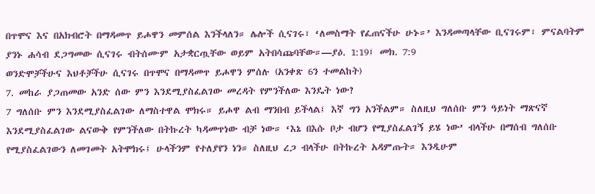በጥሞና እና በአክብሮት በማዳመጥ ይሖዋን መምሰል እንችላለን። ሌሎች ሲናገሩ፣ ‘ለመስማት የፈጠናችሁ ሁኑ።’ እንዳመጣላቸው ቢናገሩም፣ ምናልባትም ያንኑ ሐሳብ ደጋግመው ሲናገሩ ብትሰሙም አታቋርጧቸው ወይም አትበሳጩባቸው።—ያዕ. 1:19፤ መክ. 7:9
ወንድሞቻችሁና እህቶቻችሁ ሲናገሩ በጥሞና በማዳመጥ ይሖዋን ምሰሉ (አንቀጽ 6ን ተመልከት)
7. መከራ ያጋጠመው አንድ ሰው ምን እንደሚያስፈልገው መረዳት የምንችለው እንዴት ነው?
7 ግለሰቡ ምን እንደሚያስፈልገው ለማስተዋል ሞክሩ። ይሖዋ ልብ ማንበብ ይችላል፤ እኛ ግን አንችልም። ስለዚህ ግለሰቡ ምን ዓይነት ማጽናኛ እንደሚያስፈልገው ልናውቅ የምንችለው በትኩረት ካዳመጥነው ብቻ ነው። ‘እኔ በእሱ ቦታ ብሆን የሚያስፈልገኝ ይሄ ነው’ ብላችሁ በማሰብ ግለሰቡ የሚያስፈልገውን ለመገመት አትሞክሩ፤ ሁላችንም የተለያየን ነን። ስለዚህ ረጋ ብላችሁ በትኩረት አዳምጡት። እንዲሁም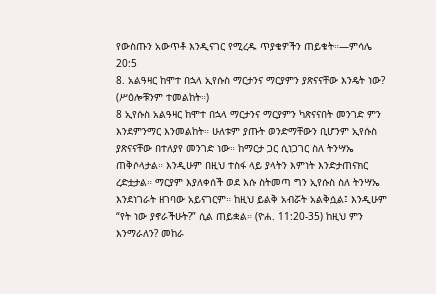የውስጡን አውጥቶ እንዲናገር የሚረዱ ጥያቄዎችን ጠይቁት።—ምሳሌ 20:5
8. አልዓዛር ከሞተ በኋላ ኢየሱስ ማርታንና ማርያምን ያጽናናቸው እንዴት ነው? (ሥዕሎቹንም ተመልከት።)
8 ኢየሱስ አልዓዛር ከሞተ በኋላ ማርታንና ማርያምን ካጽናናበት መንገድ ምን እንደምንማር እንመልከት። ሁለቱም ያጡት ወንድማቸውን ቢሆንም ኢየሱስ ያጽናናቸው በተለያየ መንገድ ነው። ከማርታ ጋር ሲነጋገር ስለ ትንሣኤ ጠቅሶላታል። እንዲሁም በዚህ ተስፋ ላይ ያላትን እምነት እንድታጠናክር ረድቷታል። ማርያም እያለቀሰች ወደ እሱ ስትመጣ ግን ኢየሱስ ስለ ትንሣኤ እንደነገራት ዘገባው አይናገርም። ከዚህ ይልቅ አብሯት አልቅሷል፤ እንዲሁም “የት ነው ያኖራችሁት?” ሲል ጠይቋል። (ዮሐ. 11:20-35) ከዚህ ምን እንማራለን? መከራ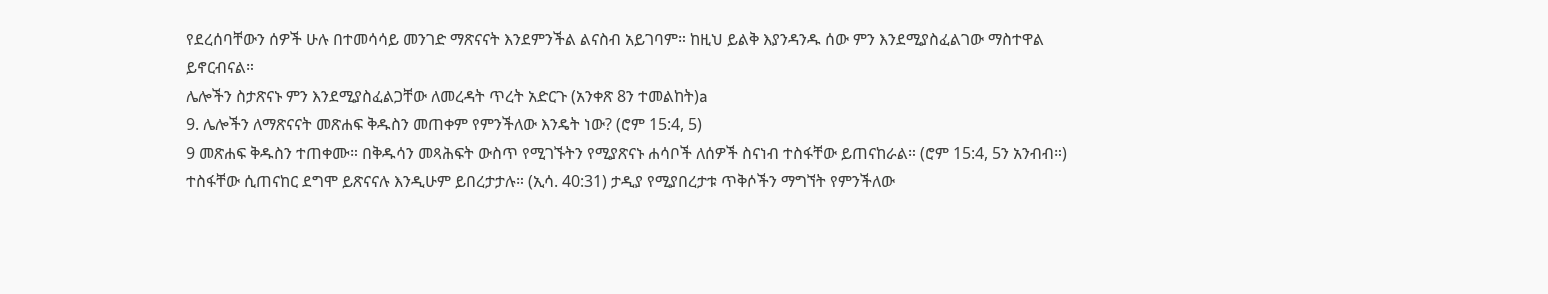የደረሰባቸውን ሰዎች ሁሉ በተመሳሳይ መንገድ ማጽናናት እንደምንችል ልናስብ አይገባም። ከዚህ ይልቅ እያንዳንዱ ሰው ምን እንደሚያስፈልገው ማስተዋል ይኖርብናል።
ሌሎችን ስታጽናኑ ምን እንደሚያስፈልጋቸው ለመረዳት ጥረት አድርጉ (አንቀጽ 8ን ተመልከት)a
9. ሌሎችን ለማጽናናት መጽሐፍ ቅዱስን መጠቀም የምንችለው እንዴት ነው? (ሮም 15:4, 5)
9 መጽሐፍ ቅዱስን ተጠቀሙ። በቅዱሳን መጻሕፍት ውስጥ የሚገኙትን የሚያጽናኑ ሐሳቦች ለሰዎች ስናነብ ተስፋቸው ይጠናከራል። (ሮም 15:4, 5ን አንብብ።) ተስፋቸው ሲጠናከር ደግሞ ይጽናናሉ እንዲሁም ይበረታታሉ። (ኢሳ. 40:31) ታዲያ የሚያበረታቱ ጥቅሶችን ማግኘት የምንችለው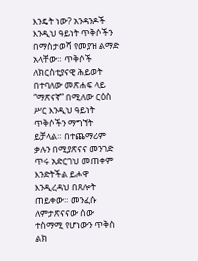እንዴት ነው? አንዳንዶች እንዲህ ዓይነት ጥቅሶችን በማስታወሻ የመያዝ ልማድ አላቸው። ጥቅሶች ለክርስቲያናዊ ሕይወት በተባለው መጽሐፍ ላይ “ማጽናኛ” በሚለው ርዕስ ሥር እንዲህ ዓይነት ጥቅሶችን ማግኘት ይቻላል። በተጨማሪም ቃሉን በሚያጽናና መንገድ ጥሩ አድርገህ መጠቀም እንድትችል ይሖዋ እንዲረዳህ በጸሎት ጠይቀው። መንፈሱ ለምታጽናናው ሰው ተስማሚ የሆነውን ጥቅስ ልክ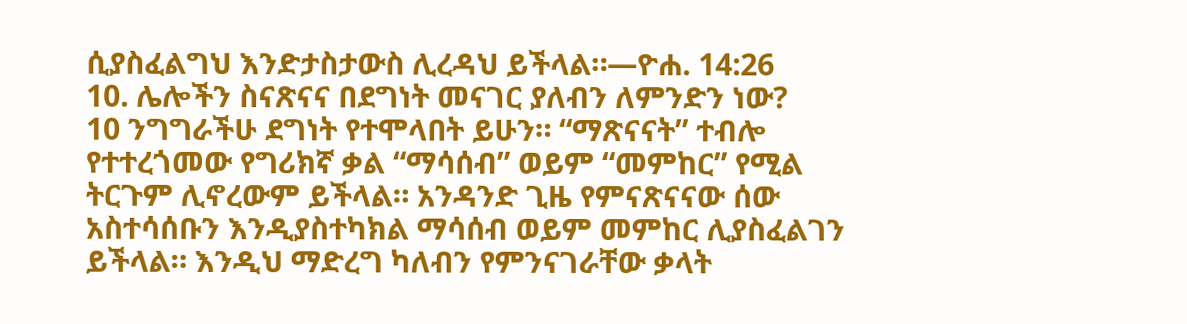ሲያስፈልግህ እንድታስታውስ ሊረዳህ ይችላል።—ዮሐ. 14:26
10. ሌሎችን ስናጽናና በደግነት መናገር ያለብን ለምንድን ነው?
10 ንግግራችሁ ደግነት የተሞላበት ይሁን። “ማጽናናት” ተብሎ የተተረጎመው የግሪክኛ ቃል “ማሳሰብ” ወይም “መምከር” የሚል ትርጉም ሊኖረውም ይችላል። አንዳንድ ጊዜ የምናጽናናው ሰው አስተሳሰቡን እንዲያስተካክል ማሳሰብ ወይም መምከር ሊያስፈልገን ይችላል። እንዲህ ማድረግ ካለብን የምንናገራቸው ቃላት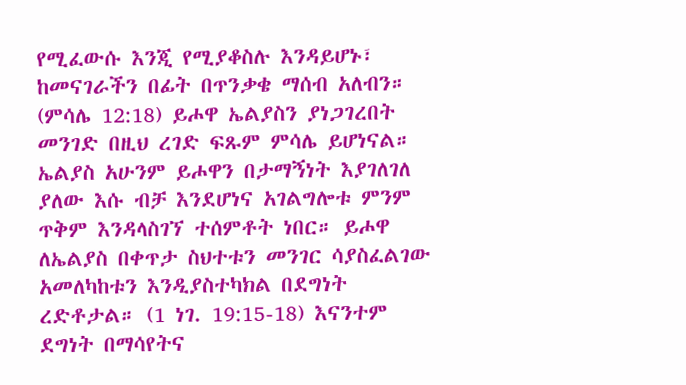የሚፈውሱ እንጂ የሚያቆስሉ እንዳይሆኑ፣ ከመናገራችን በፊት በጥንቃቄ ማሰብ አለብን። (ምሳሌ 12:18) ይሖዋ ኤልያስን ያነጋገረበት መንገድ በዚህ ረገድ ፍጹም ምሳሌ ይሆነናል። ኤልያስ አሁንም ይሖዋን በታማኝነት እያገለገለ ያለው እሱ ብቻ እንደሆነና አገልግሎቱ ምንም ጥቅም እንዳላስገኘ ተሰምቶት ነበር። ይሖዋ ለኤልያስ በቀጥታ ስህተቱን መንገር ሳያስፈልገው አመለካከቱን እንዲያስተካክል በደግነት ረድቶታል። (1 ነገ. 19:15-18) እናንተም ደግነት በማሳየትና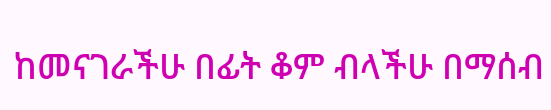ከመናገራችሁ በፊት ቆም ብላችሁ በማሰብ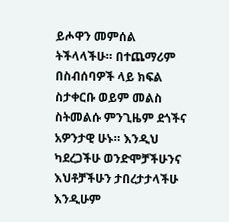ይሖዋን መምሰል ትችላላችሁ። በተጨማሪም በስብሰባዎች ላይ ክፍል ስታቀርቡ ወይም መልስ ስትመልሱ ምንጊዜም ደጎችና አዎንታዊ ሁኑ። እንዲህ ካደረጋችሁ ወንድሞቻችሁንና እህቶቻችሁን ታበረታታላችሁ እንዲሁም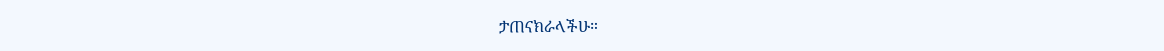ታጠናክራላችሁ።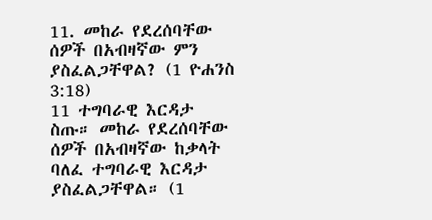11. መከራ የደረሰባቸው ሰዎች በአብዛኛው ምን ያስፈልጋቸዋል? (1 ዮሐንስ 3:18)
11 ተግባራዊ እርዳታ ስጡ። መከራ የደረሰባቸው ሰዎች በአብዛኛው ከቃላት ባለፈ ተግባራዊ እርዳታ ያስፈልጋቸዋል። (1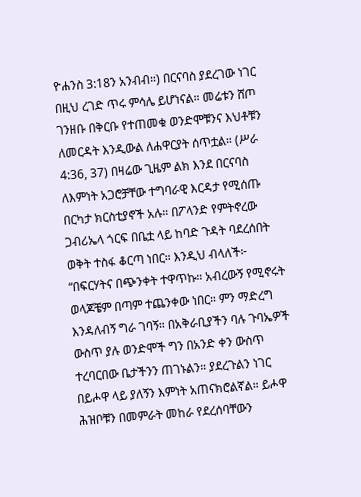ዮሐንስ 3:18ን አንብብ።) በርናባስ ያደረገው ነገር በዚህ ረገድ ጥሩ ምሳሌ ይሆነናል። መሬቱን ሸጦ ገንዘቡ በቅርቡ የተጠመቁ ወንድሞቹንና እህቶቹን ለመርዳት እንዲውል ለሐዋርያት ሰጥቷል። (ሥራ 4:36, 37) በዛሬው ጊዜም ልክ እንደ በርናባስ ለእምነት አጋሮቻቸው ተግባራዊ እርዳታ የሚሰጡ በርካታ ክርስቲያኖች አሉ። በፖላንድ የምትኖረው ጋብሪኤላ ጎርፍ በቤቷ ላይ ከባድ ጉዳት ባደረሰበት ወቅት ተስፋ ቆርጣ ነበር። እንዲህ ብላለች፦ “በፍርሃትና በጭንቀት ተዋጥኩ። አብረውኝ የሚኖሩት ወላጆቼም በጣም ተጨንቀው ነበር። ምን ማድረግ እንዳለብኝ ግራ ገባኝ። በአቅራቢያችን ባሉ ጉባኤዎች ውስጥ ያሉ ወንድሞች ግን በአንድ ቀን ውስጥ ተረባርበው ቤታችንን ጠገኑልን። ያደረጉልን ነገር በይሖዋ ላይ ያለኝን እምነት አጠናክሮልኛል። ይሖዋ ሕዝቦቹን በመምራት መከራ የደረሰባቸውን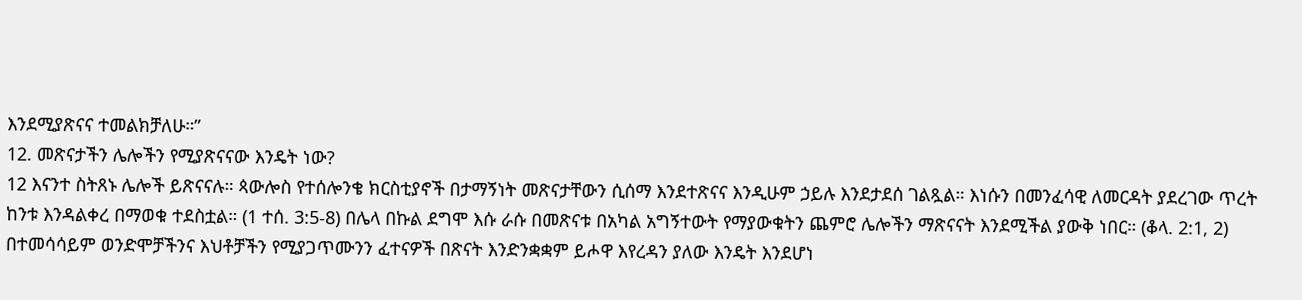እንደሚያጽናና ተመልክቻለሁ።”
12. መጽናታችን ሌሎችን የሚያጽናናው እንዴት ነው?
12 እናንተ ስትጸኑ ሌሎች ይጽናናሉ። ጳውሎስ የተሰሎንቄ ክርስቲያኖች በታማኝነት መጽናታቸውን ሲሰማ እንደተጽናና እንዲሁም ኃይሉ እንደታደሰ ገልጿል። እነሱን በመንፈሳዊ ለመርዳት ያደረገው ጥረት ከንቱ እንዳልቀረ በማወቁ ተደስቷል። (1 ተሰ. 3:5-8) በሌላ በኩል ደግሞ እሱ ራሱ በመጽናቱ በአካል አግኝተውት የማያውቁትን ጨምሮ ሌሎችን ማጽናናት እንደሚችል ያውቅ ነበር። (ቆላ. 2:1, 2) በተመሳሳይም ወንድሞቻችንና እህቶቻችን የሚያጋጥሙንን ፈተናዎች በጽናት እንድንቋቋም ይሖዋ እየረዳን ያለው እንዴት እንደሆነ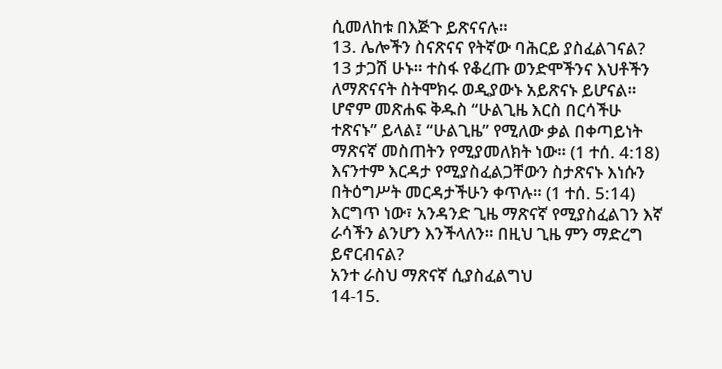ሲመለከቱ በእጅጉ ይጽናናሉ።
13. ሌሎችን ስናጽናና የትኛው ባሕርይ ያስፈልገናል?
13 ታጋሽ ሁኑ። ተስፋ የቆረጡ ወንድሞችንና እህቶችን ለማጽናናት ስትሞክሩ ወዲያውኑ አይጽናኑ ይሆናል። ሆኖም መጽሐፍ ቅዱስ “ሁልጊዜ እርስ በርሳችሁ ተጽናኑ” ይላል፤ “ሁልጊዜ” የሚለው ቃል በቀጣይነት ማጽናኛ መስጠትን የሚያመለክት ነው። (1 ተሰ. 4:18) እናንተም እርዳታ የሚያስፈልጋቸውን ስታጽናኑ እነሱን በትዕግሥት መርዳታችሁን ቀጥሉ። (1 ተሰ. 5:14) እርግጥ ነው፣ አንዳንድ ጊዜ ማጽናኛ የሚያስፈልገን እኛ ራሳችን ልንሆን እንችላለን። በዚህ ጊዜ ምን ማድረግ ይኖርብናል?
አንተ ራስህ ማጽናኛ ሲያስፈልግህ
14-15.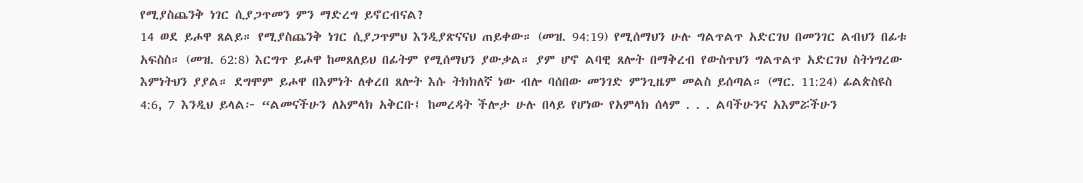የሚያስጨንቅ ነገር ሲያጋጥመን ምን ማድረግ ይኖርብናል?
14 ወደ ይሖዋ ጸልይ። የሚያስጨንቅ ነገር ሲያጋጥምህ እንዲያጽናናህ ጠይቀው። (መዝ. 94:19) የሚሰማህን ሁሉ ግልጥልጥ አድርገህ በመንገር ልብህን በፊቱ አፍስስ። (መዝ. 62:8) እርግጥ ይሖዋ ከመጸለይህ በፊትም የሚሰማህን ያውቃል። ያም ሆኖ ልባዊ ጸሎት በማቅረብ የውስጥህን ግልጥልጥ አድርገህ ስትነግረው እምነትህን ያያል። ደግሞም ይሖዋ በእምነት ለቀረበ ጸሎት እሱ ትክክለኛ ነው ብሎ ባሰበው መንገድ ምንጊዜም መልስ ይሰጣል። (ማር. 11:24) ፊልጵስዩስ 4:6, 7 እንዲህ ይላል፦ “ልመናችሁን ለአምላክ አቅርቡ፤ ከመረዳት ችሎታ ሁሉ በላይ የሆነው የአምላክ ሰላም . . . ልባችሁንና አእምሯችሁን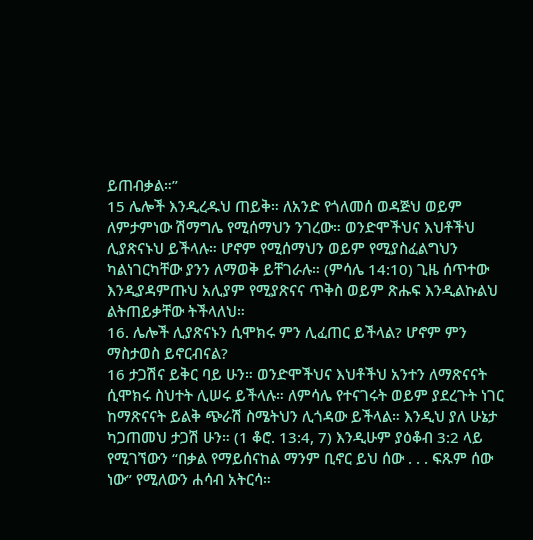ይጠብቃል።”
15 ሌሎች እንዲረዱህ ጠይቅ። ለአንድ የጎለመሰ ወዳጅህ ወይም ለምታምነው ሽማግሌ የሚሰማህን ንገረው። ወንድሞችህና እህቶችህ ሊያጽናኑህ ይችላሉ። ሆኖም የሚሰማህን ወይም የሚያስፈልግህን ካልነገርካቸው ያንን ለማወቅ ይቸገራሉ። (ምሳሌ 14:10) ጊዜ ሰጥተው እንዲያዳምጡህ አሊያም የሚያጽናና ጥቅስ ወይም ጽሑፍ እንዲልኩልህ ልትጠይቃቸው ትችላለህ።
16. ሌሎች ሊያጽናኑን ሲሞክሩ ምን ሊፈጠር ይችላል? ሆኖም ምን ማስታወስ ይኖርብናል?
16 ታጋሽና ይቅር ባይ ሁን። ወንድሞችህና እህቶችህ አንተን ለማጽናናት ሲሞክሩ ስህተት ሊሠሩ ይችላሉ። ለምሳሌ የተናገሩት ወይም ያደረጉት ነገር ከማጽናናት ይልቅ ጭራሽ ስሜትህን ሊጎዳው ይችላል። እንዲህ ያለ ሁኔታ ካጋጠመህ ታጋሽ ሁን። (1 ቆሮ. 13:4, 7) እንዲሁም ያዕቆብ 3:2 ላይ የሚገኘውን “በቃል የማይሰናከል ማንም ቢኖር ይህ ሰው . . . ፍጹም ሰው ነው” የሚለውን ሐሳብ አትርሳ።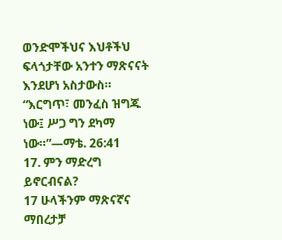ወንድሞችህና እህቶችህ ፍላጎታቸው አንተን ማጽናናት እንደሆነ አስታውስ። “እርግጥ፣ መንፈስ ዝግጁ ነው፤ ሥጋ ግን ደካማ ነው።”—ማቴ. 26:41
17. ምን ማድረግ ይኖርብናል?
17 ሁላችንም ማጽናኛና ማበረታቻ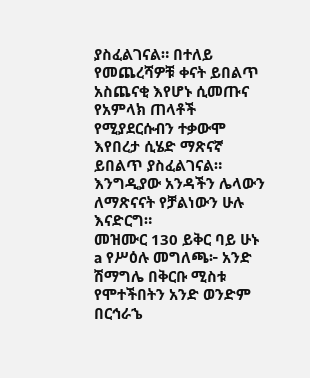ያስፈልገናል። በተለይ የመጨረሻዎቹ ቀናት ይበልጥ አስጨናቂ እየሆኑ ሲመጡና የአምላክ ጠላቶች የሚያደርሱብን ተቃውሞ እየበረታ ሲሄድ ማጽናኛ ይበልጥ ያስፈልገናል። እንግዲያው አንዳችን ሌላውን ለማጽናናት የቻልነውን ሁሉ እናድርግ።
መዝሙር 130 ይቅር ባይ ሁኑ
a የሥዕሉ መግለጫ፦ አንድ ሽማግሌ በቅርቡ ሚስቱ የሞተችበትን አንድ ወንድም በርኅራኄ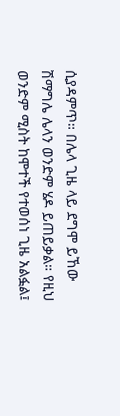ሲያዳምጥ። በሌላ ጊዜ ላይ ደግሞ ይኸው ሽማግሌ ሌላን ወንድም ሄዶ ይጠይቃል። የዚህ ወንድም ሚስት ከሞተች የተወሰነ ጊዜ አልፏል፤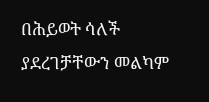በሕይወት ሳለች ያደረገቻቸውን መልካም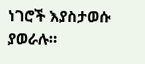ነገሮች እያስታወሱ ያወራሉ።